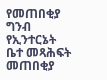የመጠበቂያ ግንብ የኢንተርኔት ቤተ መጻሕፍት
መጠበቂያ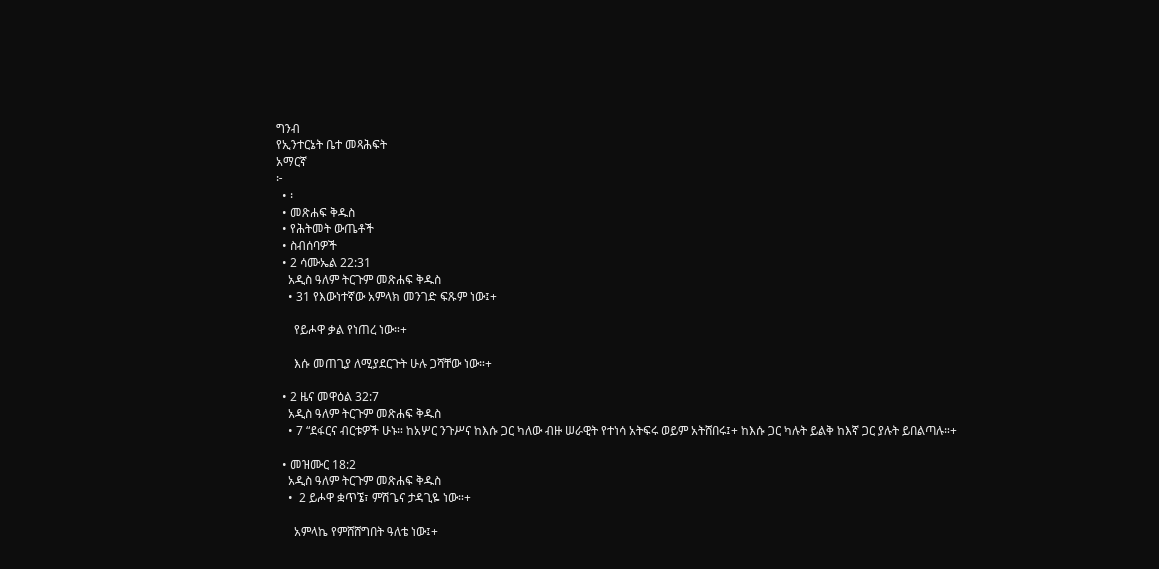ግንብ
የኢንተርኔት ቤተ መጻሕፍት
አማርኛ
፦
  • ፡
  • መጽሐፍ ቅዱስ
  • የሕትመት ውጤቶች
  • ስብሰባዎች
  • 2 ሳሙኤል 22:31
    አዲስ ዓለም ትርጉም መጽሐፍ ቅዱስ
    • 31 የእውነተኛው አምላክ መንገድ ፍጹም ነው፤+

      የይሖዋ ቃል የነጠረ ነው።+

      እሱ መጠጊያ ለሚያደርጉት ሁሉ ጋሻቸው ነው።+

  • 2 ዜና መዋዕል 32:7
    አዲስ ዓለም ትርጉም መጽሐፍ ቅዱስ
    • 7 “ደፋርና ብርቱዎች ሁኑ። ከአሦር ንጉሥና ከእሱ ጋር ካለው ብዙ ሠራዊት የተነሳ አትፍሩ ወይም አትሸበሩ፤+ ከእሱ ጋር ካሉት ይልቅ ከእኛ ጋር ያሉት ይበልጣሉ።+

  • መዝሙር 18:2
    አዲስ ዓለም ትርጉም መጽሐፍ ቅዱስ
    •  2 ይሖዋ ቋጥኜ፣ ምሽጌና ታዳጊዬ ነው።+

      አምላኬ የምሸሸግበት ዓለቴ ነው፤+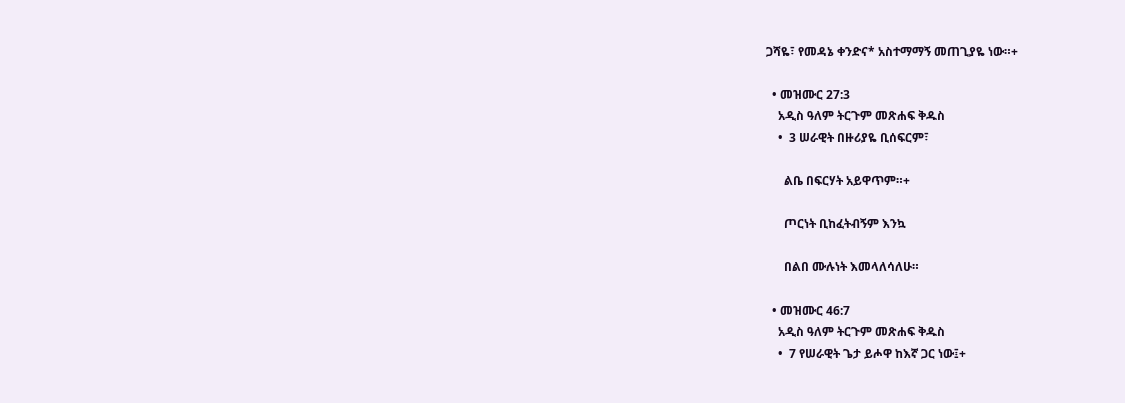ጋሻዬ፣ የመዳኔ ቀንድና* አስተማማኝ መጠጊያዬ ነው።+

  • መዝሙር 27:3
    አዲስ ዓለም ትርጉም መጽሐፍ ቅዱስ
    •  3 ሠራዊት በዙሪያዬ ቢሰፍርም፣

      ልቤ በፍርሃት አይዋጥም።+

      ጦርነት ቢከፈትብኝም እንኳ

      በልበ ሙሉነት እመላለሳለሁ።

  • መዝሙር 46:7
    አዲስ ዓለም ትርጉም መጽሐፍ ቅዱስ
    •  7 የሠራዊት ጌታ ይሖዋ ከእኛ ጋር ነው፤+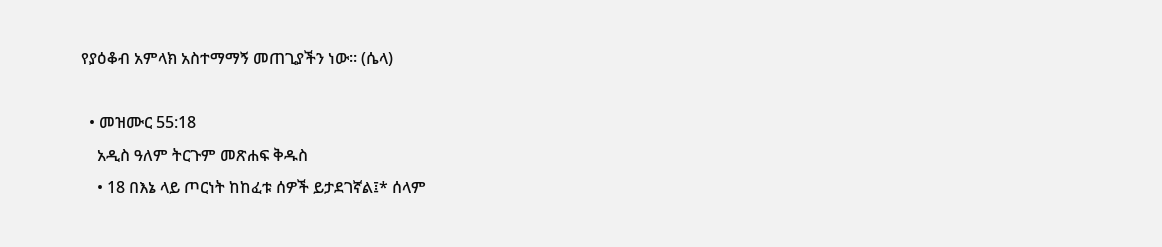የያዕቆብ አምላክ አስተማማኝ መጠጊያችን ነው። (ሴላ)

  • መዝሙር 55:18
    አዲስ ዓለም ትርጉም መጽሐፍ ቅዱስ
    • 18 በእኔ ላይ ጦርነት ከከፈቱ ሰዎች ይታደገኛል፤* ሰላም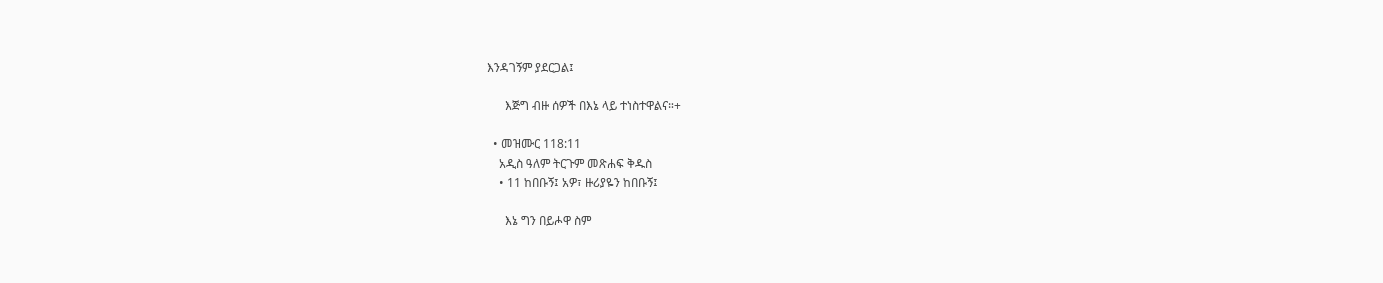እንዳገኝም ያደርጋል፤

      እጅግ ብዙ ሰዎች በእኔ ላይ ተነስተዋልና።+

  • መዝሙር 118:11
    አዲስ ዓለም ትርጉም መጽሐፍ ቅዱስ
    • 11 ከበቡኝ፤ አዎ፣ ዙሪያዬን ከበቡኝ፤

      እኔ ግን በይሖዋ ስም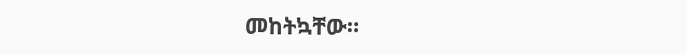መከትኳቸው።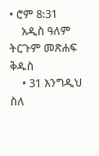• ሮም 8:31
    አዲስ ዓለም ትርጉም መጽሐፍ ቅዱስ
    • 31 እንግዲህ ስለ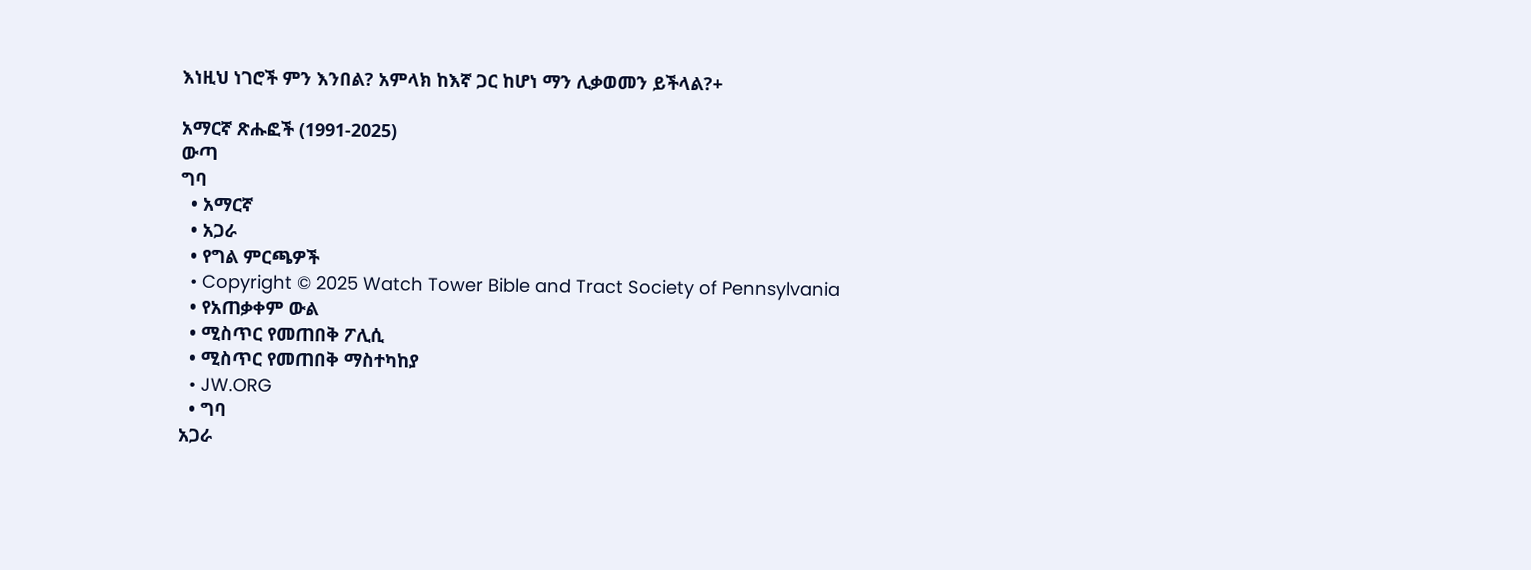እነዚህ ነገሮች ምን እንበል? አምላክ ከእኛ ጋር ከሆነ ማን ሊቃወመን ይችላል?+

አማርኛ ጽሑፎች (1991-2025)
ውጣ
ግባ
  • አማርኛ
  • አጋራ
  • የግል ምርጫዎች
  • Copyright © 2025 Watch Tower Bible and Tract Society of Pennsylvania
  • የአጠቃቀም ውል
  • ሚስጥር የመጠበቅ ፖሊሲ
  • ሚስጥር የመጠበቅ ማስተካከያ
  • JW.ORG
  • ግባ
አጋራ